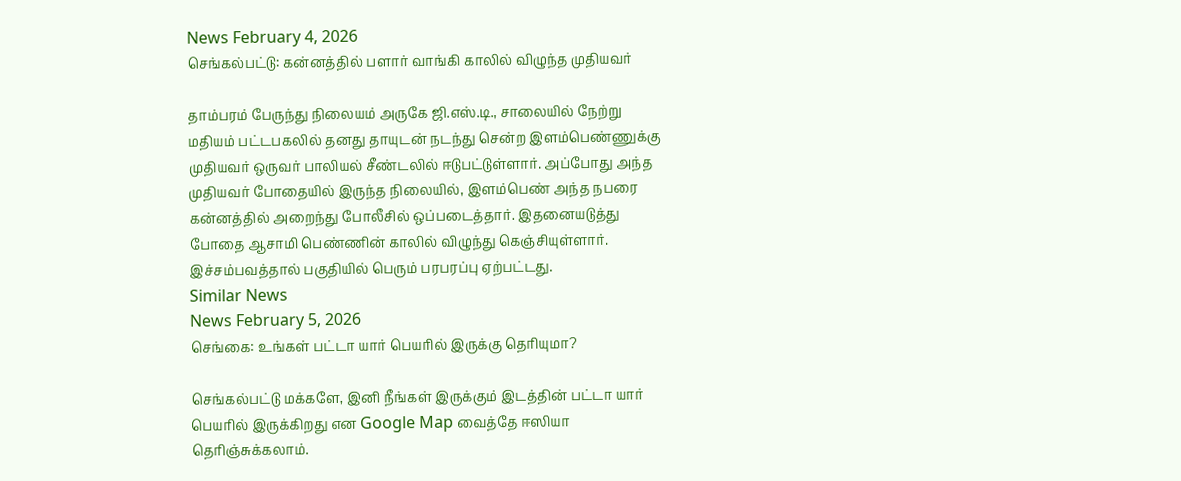News February 4, 2026
செங்கல்பட்டு: கன்னத்தில் பளார் வாங்கி காலில் விழுந்த முதியவர்

தாம்பரம் பேருந்து நிலையம் அருகே ஜி.எஸ்.டி., சாலையில் நேற்று மதியம் பட்டபகலில் தனது தாயுடன் நடந்து சென்ற இளம்பெண்ணுக்கு முதியவர் ஒருவர் பாலியல் சீண்டலில் ஈடுபட்டுள்ளார். அப்போது அந்த முதியவர் போதையில் இருந்த நிலையில், இளம்பெண் அந்த நபரை கன்னத்தில் அறைந்து போலீசில் ஒப்படைத்தார். இதனையடுத்து போதை ஆசாமி பெண்ணின் காலில் விழுந்து கெஞ்சியுள்ளார். இச்சம்பவத்தால் பகுதியில் பெரும் பரபரப்பு ஏற்பட்டது.
Similar News
News February 5, 2026
செங்கை: உங்கள் பட்டா யார் பெயரில் இருக்கு தெரியுமா?

செங்கல்பட்டு மக்களே, இனி நீங்கள் இருக்கும் இடத்தின் பட்டா யார் பெயரில் இருக்கிறது என Google Map வைத்தே ஈஸியா தெரிஞ்சுக்கலாம்.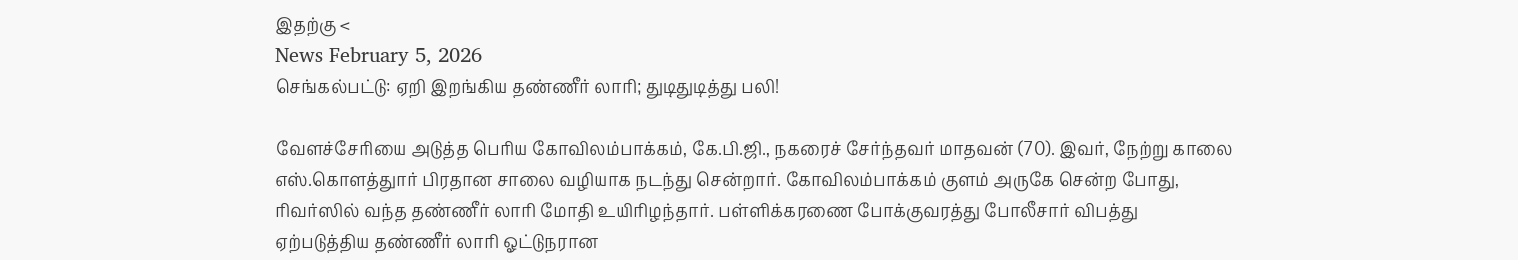இதற்கு <
News February 5, 2026
செங்கல்பட்டு: ஏறி இறங்கிய தண்ணீர் லாரி; துடிதுடித்து பலி!

வேளச்சேரியை அடுத்த பெரிய கோவிலம்பாக்கம், கே.பி.ஜி., நகரைச் சேர்ந்தவர் மாதவன் (70). இவர், நேற்று காலை எஸ்.கொளத்துார் பிரதான சாலை வழியாக நடந்து சென்றார். கோவிலம்பாக்கம் குளம் அருகே சென்ற போது, ரிவர்ஸில் வந்த தண்ணீர் லாரி மோதி உயிரிழந்தார். பள்ளிக்கரணை போக்குவரத்து போலீசார் விபத்து ஏற்படுத்திய தண்ணீர் லாரி ஓட்டுநரான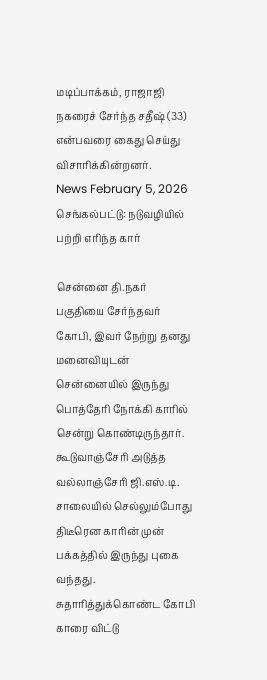மடிப்பாக்கம், ராஜாஜி நகரைச் சேர்ந்த சதீஷ் (33) என்பவரை கைது செய்து விசாரிக்கின்றனர்.
News February 5, 2026
செங்கல்பட்டு: நடுவழியில் பற்றி எரிந்த கார்

சென்னை தி.நகர் பகுதியை சேர்ந்தவர் கோபி, இவர் நேற்று தனது மனைவியுடன் சென்னையில் இருந்து பொத்தேரி நோக்கி காரில் சென்று கொண்டிருந்தார். கூடுவாஞ்சேரி அடுத்த வல்லாஞ்சேரி ஜி.எஸ்.டி. சாலையில் செல்லும்போது திடீரென காரின் முன் பக்கத்தில் இருந்து புகை வந்தது. சுதாரித்துக்கொண்ட கோபி காரை விட்டு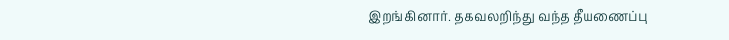இறங்கினார். தகவலறிந்து வந்த தீயணைப்பு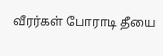வீரர்கள் போராடி தீயை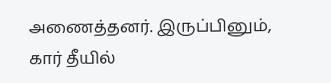அணைத்தனர். இருப்பினும், கார் தீயில்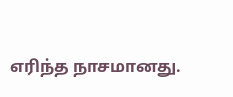எரிந்த நாசமானது.